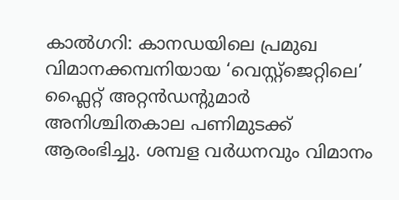കാൽഗറി: കാനഡയിലെ പ്രമുഖ വിമാനക്കമ്പനിയായ ‘വെസ്റ്റ്ജെറ്റിലെ’ ഫ്ലൈറ്റ് അറ്റൻഡന്റുമാർ അനിശ്ചിതകാല പണിമുടക്ക് ആരംഭിച്ചു. ശമ്പള വർധനവും വിമാനം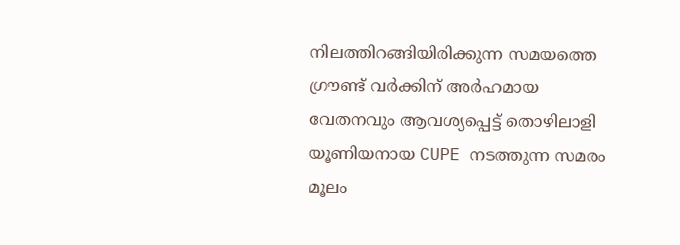നിലത്തിറങ്ങിയിരിക്കുന്ന സമയത്തെ ഗ്രൗണ്ട് വർക്കിന് അർഹമായ വേതനവും ആവശ്യപ്പെട്ട് തൊഴിലാളി യൂണിയനായ CUPE നടത്തുന്ന സമരം മൂലം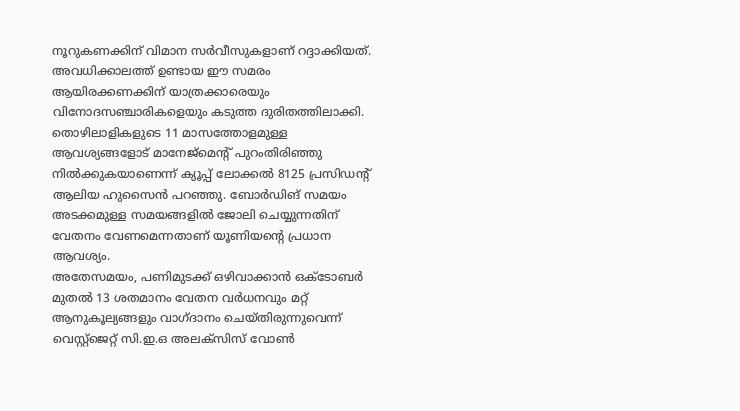നൂറുകണക്കിന് വിമാന സർവീസുകളാണ് റദ്ദാക്കിയത്. അവധിക്കാലത്ത് ഉണ്ടായ ഈ സമരം ആയിരക്കണക്കിന് യാത്രക്കാരെയും വിനോദസഞ്ചാരികളെയും കടുത്ത ദുരിതത്തിലാക്കി.
തൊഴിലാളികളുടെ 11 മാസത്തോളമുള്ള ആവശ്യങ്ങളോട് മാനേജ്മെന്റ് പുറംതിരിഞ്ഞു നിൽക്കുകയാണെന്ന് ക്യൂപ്പ് ലോക്കൽ 8125 പ്രസിഡന്റ് ആലിയ ഹുസൈൻ പറഞ്ഞു. ബോർഡിങ് സമയം അടക്കമുള്ള സമയങ്ങളിൽ ജോലി ചെയ്യുന്നതിന് വേതനം വേണമെന്നതാണ് യൂണിയന്റെ പ്രധാന ആവശ്യം.
അതേസമയം, പണിമുടക്ക് ഒഴിവാക്കാൻ ഒക്ടോബർ മുതൽ 13 ശതമാനം വേതന വർധനവും മറ്റ് ആനുകൂല്യങ്ങളും വാഗ്ദാനം ചെയ്തിരുന്നുവെന്ന് വെസ്റ്റ്ജെറ്റ് സി.ഇ.ഒ അലക്സിസ് വോൺ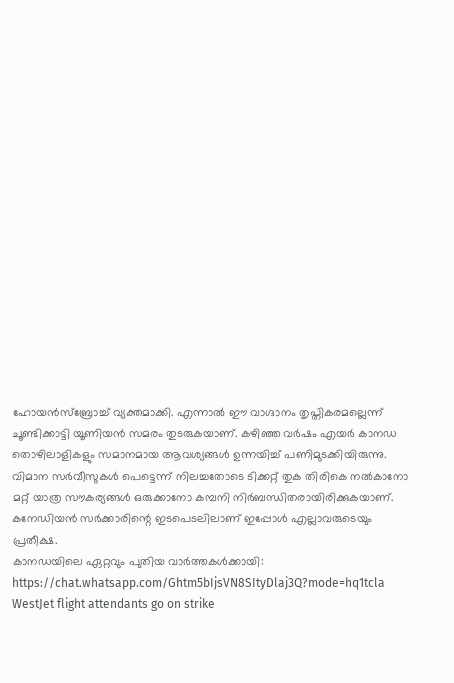ഹോയൻസ്ബ്രോച്ച് വ്യക്തമാക്കി. എന്നാൽ ഈ വാഗ്ദാനം തൃപ്തികരമല്ലെന്ന് ചൂണ്ടിക്കാട്ടി യൂണിയൻ സമരം തുടരുകയാണ്. കഴിഞ്ഞ വർഷം എയർ കാനഡ തൊഴിലാളികളും സമാനമായ ആവശ്യങ്ങൾ ഉന്നയിച്ച് പണിമുടക്കിയിരുന്നു. വിമാന സർവീസുകൾ പെട്ടെന്ന് നിലച്ചതോടെ ടിക്കറ്റ് തുക തിരികെ നൽകാനോ മറ്റ് യാത്ര സൗകര്യങ്ങൾ ഒരുക്കാനോ കമ്പനി നിർബന്ധിതരായിരിക്കുകയാണ്. കനേഡിയൻ സർക്കാരിന്റെ ഇടപെടലിലാണ് ഇപ്പോൾ എല്ലാവരുടെയും പ്രതീക്ഷ.
കാനഡയിലെ ഏറ്റവും പുതിയ വാർത്തകൾക്കായി: https://chat.whatsapp.com/Ghtm5bIjsVN8SItyDlaj3Q?mode=hq1tcla
WestJet flight attendants go on strike